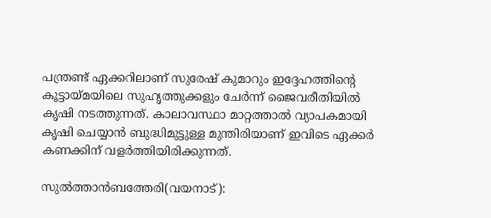പന്ത്രണ്ട് ഏക്കറിലാണ് സുരേഷ് കുമാറും ഇദ്ദേഹത്തിന്റെ കൂട്ടായ്മയിലെ സുഹൃത്തുക്കളും ചേര്‍ന്ന് ജൈവരീതിയില്‍ കൃഷി നടത്തുന്നത്. കാലാവസ്ഥാ മാറ്റത്താല്‍ വ്യാപകമായി കൃഷി ചെയ്യാന്‍ ബുദ്ധിമുട്ടുള്ള മുന്തിരിയാണ് ഇവിടെ ഏക്കര്‍ കണക്കിന് വളര്‍ത്തിയിരിക്കുന്നത്.

സുല്‍ത്താന്‍ബത്തേരി(വയനാട്):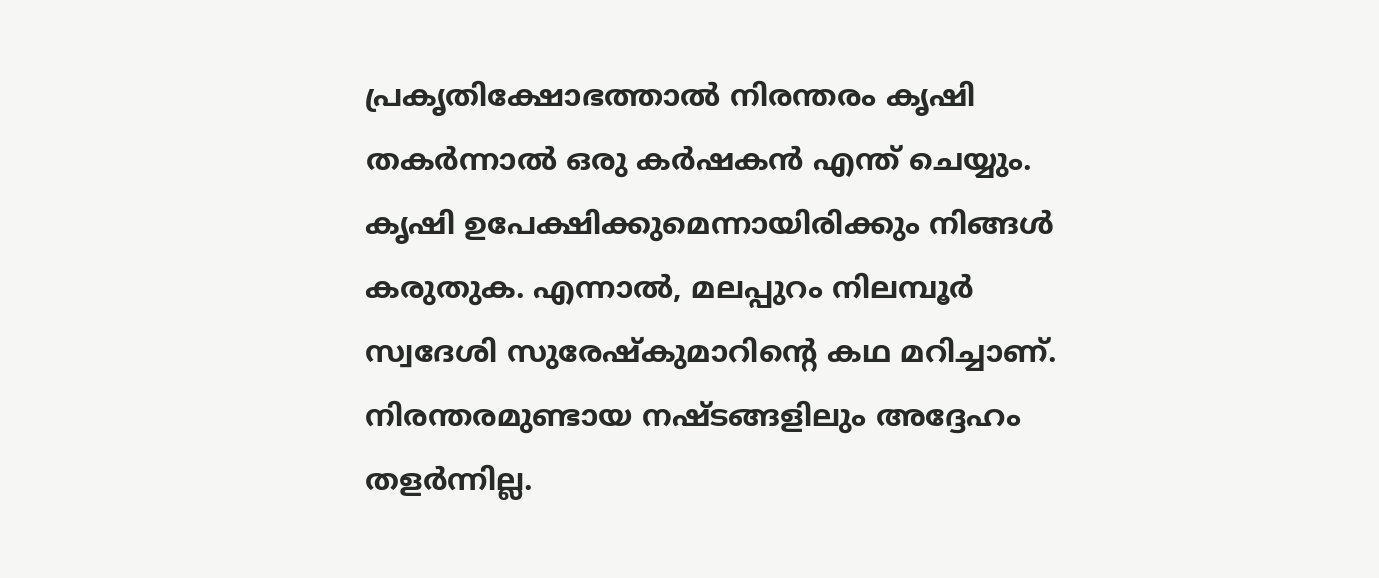പ്രകൃതിക്ഷോഭത്താല്‍ നിരന്തരം കൃഷി തകര്‍ന്നാല്‍ ഒരു കര്‍ഷകന്‍ എന്ത് ചെയ്യും. കൃഷി ഉപേക്ഷിക്കുമെന്നായിരിക്കും നിങ്ങള്‍ കരുതുക. എന്നാല്‍, മലപ്പുറം നിലമ്പൂര്‍ സ്വദേശി സുരേഷ്‌കുമാറിന്റെ കഥ മറിച്ചാണ്. നിരന്തരമുണ്ടായ നഷ്ടങ്ങളിലും അദ്ദേഹം തളര്‍ന്നില്ല.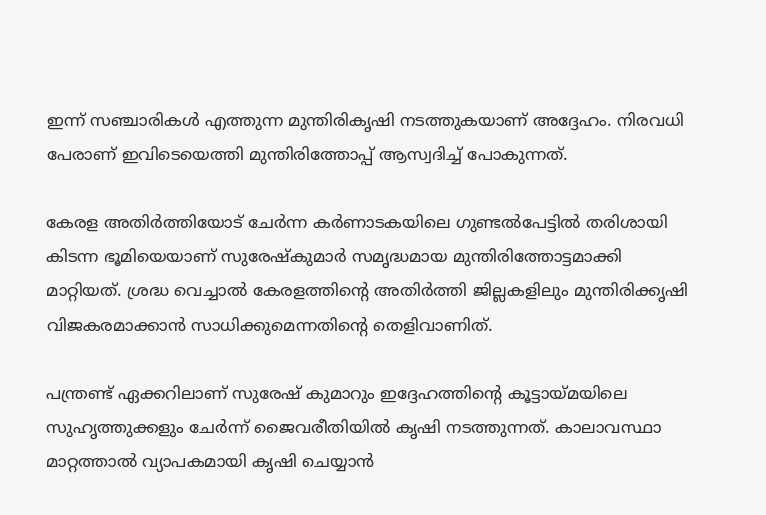ഇന്ന് സഞ്ചാരികള്‍ എത്തുന്ന മുന്തിരികൃഷി നടത്തുകയാണ് അദ്ദേഹം. നിരവധി പേരാണ് ഇവിടെയെത്തി മുന്തിരിത്തോപ്പ് ആസ്വദിച്ച് പോകുന്നത്.

കേരള അതിര്‍ത്തിയോട് ചേര്‍ന്ന കര്‍ണാടകയിലെ ഗുണ്ടല്‍പേട്ടില്‍ തരിശായി കിടന്ന ഭൂമിയെയാണ് സുരേഷ്കുമാർ സമൃദ്ധമായ മുന്തിരിത്തോട്ടമാക്കി മാറ്റിയത്. ശ്രദ്ധ വെച്ചാല്‍ കേരളത്തിന്റെ അതിര്‍ത്തി ജില്ലകളിലും മുന്തിരിക്കൃഷി വിജകരമാക്കാന്‍ സാധിക്കുമെന്നതിൻ്റെ തെളിവാണിത്.

പന്ത്രണ്ട് ഏക്കറിലാണ് സുരേഷ് കുമാറും ഇദ്ദേഹത്തിന്റെ കൂട്ടായ്മയിലെ സുഹൃത്തുക്കളും ചേര്‍ന്ന് ജൈവരീതിയില്‍ കൃഷി നടത്തുന്നത്. കാലാവസ്ഥാ മാറ്റത്താല്‍ വ്യാപകമായി കൃഷി ചെയ്യാന്‍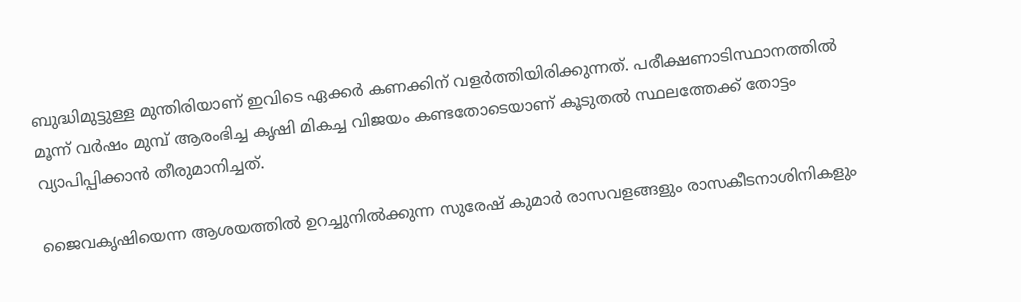ബുദ്ധിമുട്ടുള്ള മുന്തിരിയാണ് ഇവിടെ ഏക്കര്‍ കണക്കിന് വളര്‍ത്തിയിരിക്കുന്നത്. പരീക്ഷണാടിസ്ഥാനത്തില്‍ മൂന്ന് വര്‍ഷം മുമ്പ് ആരംഭിച്ച കൃഷി മികച്ച വിജയം കണ്ടതോടെയാണ് കൂടുതല്‍ സ്ഥലത്തേക്ക് തോട്ടം വ്യാപിപ്പിക്കാന്‍ തീരുമാനിച്ചത്.

ജൈവകൃഷിയെന്ന ആശയത്തില്‍ ഉറച്ചുനില്‍ക്കുന്ന സുരേഷ് കുമാര്‍ രാസവളങ്ങളും രാസകീടനാശിനികളും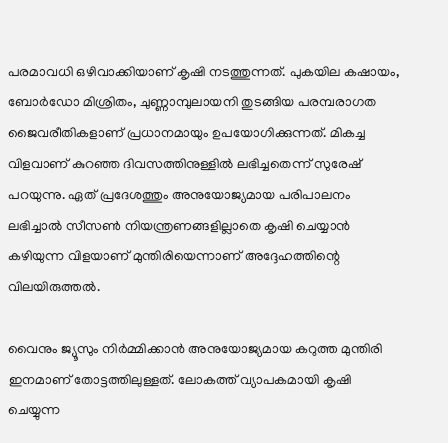പരമാവധി ഒഴിവാക്കിയാണ് കൃഷി നടത്തുന്നത്. പുകയില കഷായം, ബോര്‍ഡോ മിശ്രിതം, ചുണ്ണാമ്പുലായനി തുടങ്ങിയ പരമ്പരാഗത ജൈവരീതികളാണ് പ്രധാനമായും ഉപയോഗിക്കുന്നത്. മികച്ച വിളവാണ് കുറഞ്ഞ ദിവസത്തിനുള്ളില്‍ ലഭിച്ചതെന്ന് സുരേഷ് പറയുന്നു. ഏത് പ്രദേശത്തും അനുയോജ്യമായ പരിപാലനം ലഭിച്ചാല്‍ സീസണ്‍ നിയന്ത്രണങ്ങളില്ലാതെ കൃഷി ചെയ്യാന്‍ കഴിയുന്ന വിളയാണ് മുന്തിരിയെന്നാണ് അദ്ദേഹത്തിന്റെ വിലയിരുത്തല്‍.

വൈനും ജ്യൂസും നിര്‍മ്മിക്കാന്‍ അനുയോജ്യമായ കറുത്ത മുന്തിരി ഇനമാണ് തോട്ടത്തിലുള്ളത്. ലോകത്ത് വ്യാപകമായി കൃഷി ചെയ്യുന്ന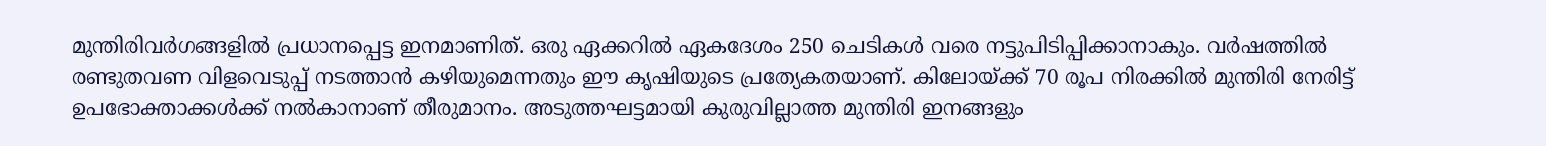മുന്തിരിവര്‍ഗങ്ങളില്‍ പ്രധാനപ്പെട്ട ഇനമാണിത്. ഒരു ഏക്കറില്‍ ഏകദേശം 250 ചെടികള്‍ വരെ നട്ടുപിടിപ്പിക്കാനാകും. വര്‍ഷത്തില്‍ രണ്ടുതവണ വിളവെടുപ്പ് നടത്താന്‍ കഴിയുമെന്നതും ഈ കൃഷിയുടെ പ്രത്യേകതയാണ്. കിലോയ്ക്ക് 70 രൂപ നിരക്കില്‍ മുന്തിരി നേരിട്ട് ഉപഭോക്താക്കള്‍ക്ക് നല്‍കാനാണ് തീരുമാനം. അടുത്തഘട്ടമായി കുരുവില്ലാത്ത മുന്തിരി ഇനങ്ങളും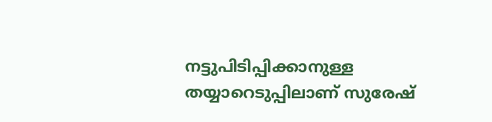നട്ടുപിടിപ്പിക്കാനുള്ള തയ്യാറെടുപ്പിലാണ് സുരേഷ്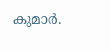കുമാര്‍.